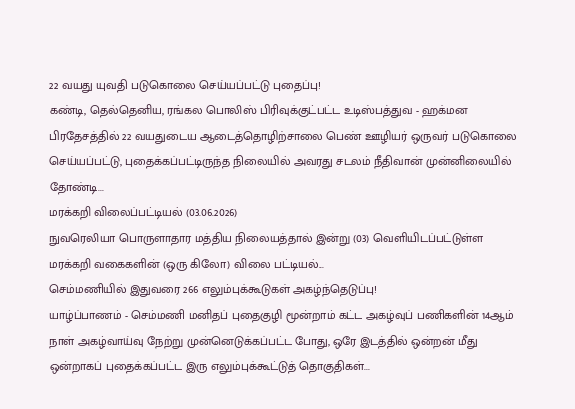22 வயது யுவதி படுகொலை செய்யப்பட்டு புதைப்பு!
கண்டி, தெல்தெனிய, ரங்கல பொலிஸ் பிரிவுக்குட்பட்ட உடிஸ்பத்துவ - ஹக்மன பிரதேசத்தில் 22 வயதுடைய ஆடைத்தொழிற்சாலை பெண் ஊழியர் ஒருவர் படுகொலை செய்யப்பட்டு, புதைக்கப்பட்டிருந்த நிலையில் அவரது சடலம் நீதிவான் முன்னிலையில் தோண்டி...
மரக்கறி விலைப்பட்டியல் (03.06.2026)
நுவரெலியா பொருளாதார மத்திய நிலையத்தால் இன்று (03) வெளியிடப்பட்டுள்ள மரக்கறி வகைகளின் (ஒரு கிலோ) விலை பட்டியல்...
செம்மணியில் இதுவரை 266 எலும்புக்கூடுகள் அகழ்ந்தெடுப்பு!
யாழ்ப்பாணம் - செம்மணி மனிதப் புதைகுழி மூன்றாம் கட்ட அகழ்வுப் பணிகளின் 14ஆம் நாள் அகழ்வாய்வு நேற்று முன்னெடுக்கப்பட்ட போது, ஒரே இடத்தில் ஒன்றன் மீது ஒன்றாகப் புதைக்கப்பட்ட இரு எலும்புக்கூட்டுத் தொகுதிகள்...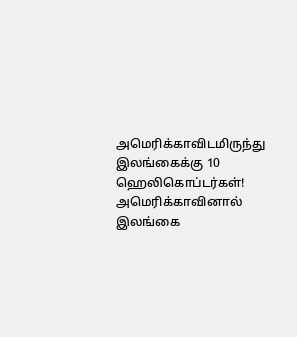அமெரிக்காவிடமிருந்து இலங்கைக்கு 10 ஹெலிகொப்டர்கள்!
அமெரிக்காவினால் இலங்கை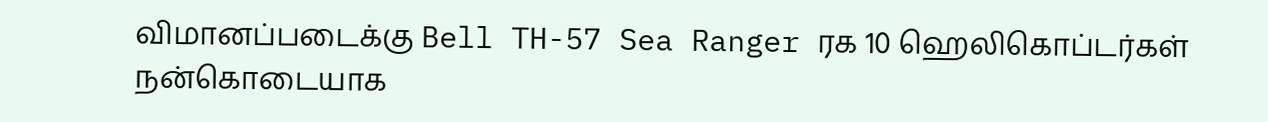விமானப்படைக்கு Bell TH-57 Sea Ranger ரக 10 ஹெலிகொப்டர்கள் நன்கொடையாக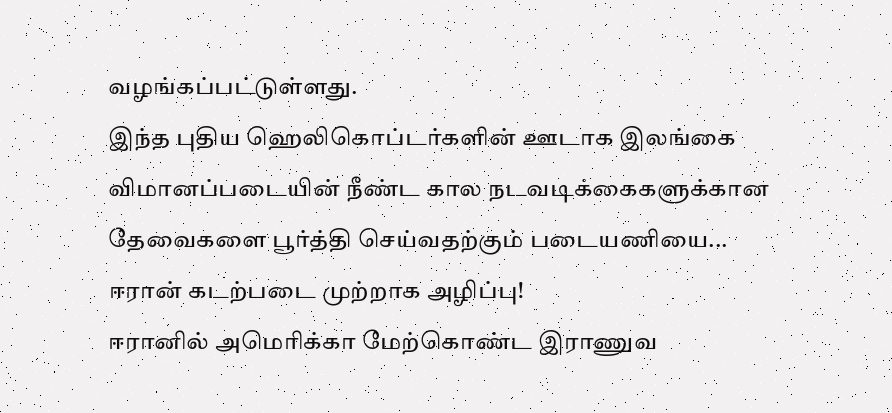வழங்கப்பட்டுள்ளது.
இந்த புதிய ஹெலிகொப்டர்களின் ஊடாக இலங்கை விமானப்படையின் நீண்ட கால நடவடிக்கைகளுக்கான தேவைகளை பூர்த்தி செய்வதற்கும் படையணியை...
ஈரான் கடற்படை முற்றாக அழிப்பு!
ஈரானில் அமெரிக்கா மேற்கொண்ட இராணுவ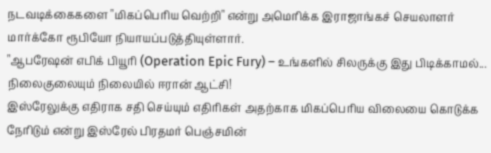நடவடிக்கைகளை "மிகப்பெரிய வெற்றி" என்று அமெரிக்க இராஜாங்கச் செயலாளர் மார்க்கோ ரூபியோ நியாயப்படுத்தியுள்ளார்.
"ஆபரேஷன் எபிக் பியூரி (Operation Epic Fury) – உங்களில் சிலருக்கு இது பிடிக்காமல்...
நிலைகுலையும் நிலையில் ஈரான் ஆட்சி!
இஸ்ரேலுக்கு எதிராக சதி செய்யும் எதிரிகள் அதற்காக மிகப்பெரிய விலையை கொடுக்க நேரிடும் என்று இஸ்ரேல் பிரதமர் பெஞ்சமின்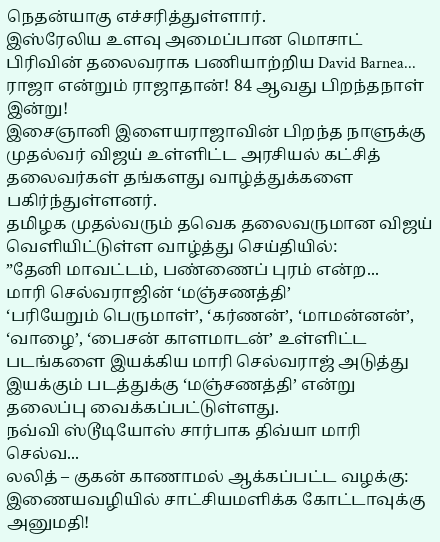நெதன்யாகு எச்சரித்துள்ளார்.
இஸ்ரேலிய உளவு அமைப்பான மொசாட் பிரிவின் தலைவராக பணியாற்றிய David Barnea...
ராஜா என்றும் ராஜாதான்! 84 ஆவது பிறந்தநாள் இன்று!
இசைஞானி இளையராஜாவின் பிறந்த நாளுக்கு முதல்வர் விஜய் உள்ளிட்ட அரசியல் கட்சித் தலைவர்கள் தங்களது வாழ்த்துக்களை பகிர்ந்துள்ளனர்.
தமிழக முதல்வரும் தவெக தலைவருமான விஜய் வெளியிட்டுள்ள வாழ்த்து செய்தியில்:
”தேனி மாவட்டம், பண்ணைப் புரம் என்ற...
மாரி செல்வராஜின் ‘மஞ்சணத்தி’
‘பரியேறும் பெருமாள்’, ‘கர்ணன்’, ‘மாமன்னன்’, ‘வாழை’, ‘பைசன் காளமாடன்’ உள்ளிட்ட படங்களை இயக்கிய மாரி செல்வராஜ் அடுத்து இயக்கும் படத்துக்கு ‘மஞ்சணத்தி’ என்று தலைப்பு வைக்கப்பட்டுள்ளது.
நவ்வி ஸ்டூடியோஸ் சார்பாக திவ்யா மாரி செல்வ...
லலித் – குகன் காணாமல் ஆக்கப்பட்ட வழக்கு: இணையவழியில் சாட்சியமளிக்க கோட்டாவுக்கு அனுமதி!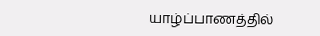யாழ்ப்பாணத்தில்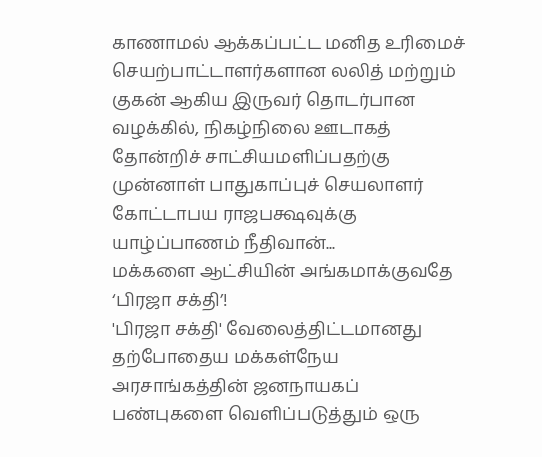காணாமல் ஆக்கப்பட்ட மனித உரிமைச் செயற்பாட்டாளர்களான லலித் மற்றும் குகன் ஆகிய இருவர் தொடர்பான வழக்கில், நிகழ்நிலை ஊடாகத் தோன்றிச் சாட்சியமளிப்பதற்கு முன்னாள் பாதுகாப்புச் செயலாளர் கோட்டாபய ராஜபக்ஷவுக்கு யாழ்ப்பாணம் நீதிவான்...
மக்களை ஆட்சியின் அங்கமாக்குவதே ‘பிரஜா சக்தி’!
'பிரஜா சக்தி' வேலைத்திட்டமானது தற்போதைய மக்கள்நேய அரசாங்கத்தின் ஜனநாயகப் பண்புகளை வெளிப்படுத்தும் ஒரு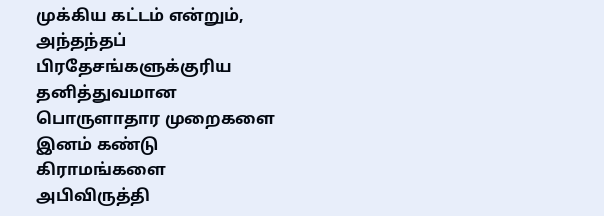முக்கிய கட்டம் என்றும், அந்தந்தப் பிரதேசங்களுக்குரிய தனித்துவமான பொருளாதார முறைகளை இனம் கண்டு கிராமங்களை அபிவிருத்தி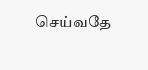செய்வதே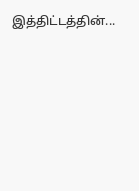இத்திட்டத்தின்...